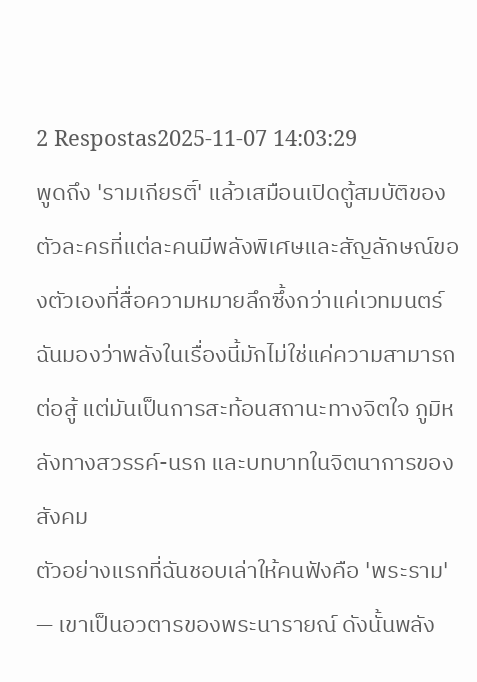2 Respostas2025-11-07 14:03:29
พูดถึง 'รามเกียรติ์' แล้วเสมือนเปิดตู้สมบัติของตัวละครที่แต่ละคนมีพลังพิเศษและสัญลักษณ์ของตัวเองที่สื่อความหมายลึกซึ้งกว่าแค่เวทมนตร์ ฉันมองว่าพลังในเรื่องนี้มักไม่ใช่แค่ความสามารถต่อสู้ แต่มันเป็นการสะท้อนสถานะทางจิตใจ ภูมิหลังทางสวรรค์-นรก และบทบาทในจิตนาการของสังคม
ตัวอย่างแรกที่ฉันชอบเล่าให้คนฟังคือ 'พระราม' — เขาเป็นอวตารของพระนารายณ์ ดังนั้นพลัง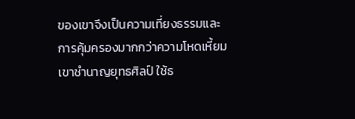ของเขาจึงเป็นความเที่ยงธรรมและการคุ้มครองมากกว่าความโหดเหี้ยม เขาชำนาญยุทธศิลป์ ใช้ธ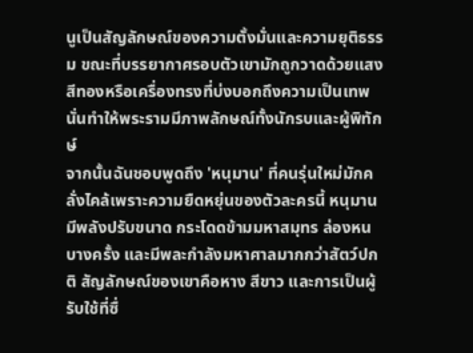นูเป็นสัญลักษณ์ของความตั้งมั่นและความยุติธรรม ขณะที่บรรยากาศรอบตัวเขามักถูกวาดด้วยแสงสีทองหรือเครื่องทรงที่บ่งบอกถึงความเป็นเทพ นั่นทำให้พระรามมีภาพลักษณ์ทั้งนักรบและผู้พิทักษ์
จากนั้นฉันชอบพูดถึง 'หนุมาน' ที่คนรุ่นใหม่มักคลั่งไคล้เพราะความยืดหยุ่นของตัวละครนี้ หนุมานมีพลังปรับขนาด กระโดดข้ามมหาสมุทร ล่องหนบางครั้ง และมีพละกำลังมหาศาลมากกว่าสัตว์ปกติ สัญลักษณ์ของเขาคือหาง สีขาว และการเป็นผู้รับใช้ที่ซื่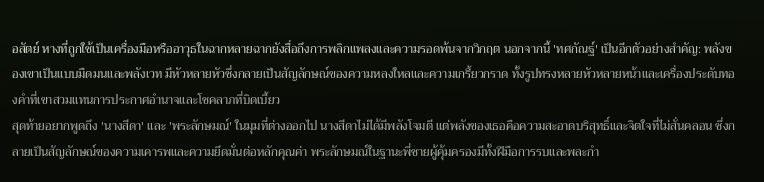อสัตย์ หางที่ถูกใช้เป็นเครื่องมือหรืออาวุธในฉากหลายฉากยังสื่อถึงการพลิกแพลงและความรอดพ้นจากวิกฤต นอกจากนี้ 'ทศกัณฐ์' เป็นอีกตัวอย่างสำคัญ: พลังของเขาเป็นแบบมืดมนและพลังเวท มีหัวหลายหัวซึ่งกลายเป็นสัญลักษณ์ของความหลงใหลและความเกรี้ยวกราด ทั้งรูปทรงหลายหัวหลายหน้าและเครื่องประดับทองคำที่เขาสวมแทนการประกาศอำนาจและโชคลาภที่บิดเบี้ยว
สุดท้ายอยากพูดถึง 'นางสีดา' และ 'พระลักษมณ์' ในมุมที่ต่างออกไป นางสีดาไม่ได้มีพลังโจมตี แต่พลังของเธอคือความสะอาดบริสุทธิ์และจิตใจที่ไม่สั่นคลอน ซึ่งกลายเป็นสัญลักษณ์ของความเคารพและความยึดมั่นต่อหลักคุณค่า พระลักษมณ์ในฐานะพี่ชายผู้คุ้มครองมีทั้งฝีมือการรบและพละกำ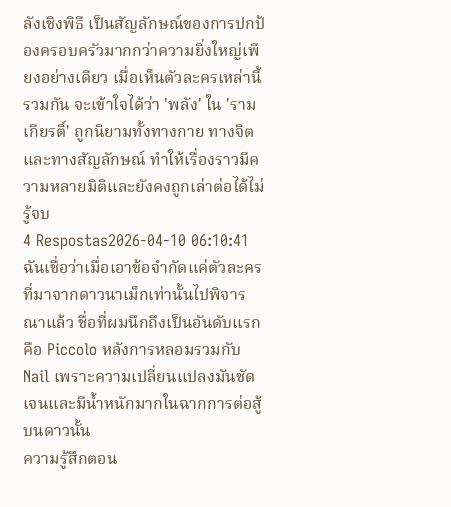ลังเชิงพิธี เป็นสัญลักษณ์ของการปกป้องครอบครัวมากกว่าความยิ่งใหญ่เพียงอย่างเดียว เมื่อเห็นตัวละครเหล่านี้รวมกัน จะเข้าใจได้ว่า 'พลัง' ใน 'รามเกียรติ์' ถูกนิยามทั้งทางกาย ทางจิต และทางสัญลักษณ์ ทำให้เรื่องราวมีความหลายมิติและยังคงถูกเล่าต่อได้ไม่รู้จบ
4 Respostas2026-04-10 06:10:41
ฉันเชื่อว่าเมื่อเอาข้อจำกัดแค่ตัวละครที่มาจากดาวนาเม็กเท่านั้นไปพิจารณาแล้ว ชื่อที่ผมนึกถึงเป็นอันดับแรกคือ Piccolo หลังการหลอมรวมกับ Nail เพราะความเปลี่ยนแปลงมันชัดเจนและมีน้ำหนักมากในฉากการต่อสู้บนดาวนั้น
ความรู้สึกตอน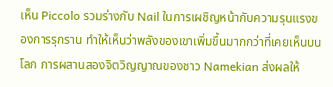เห็น Piccolo รวมร่างกับ Nail ในการเผชิญหน้ากับความรุนแรงของการรุกราน ทำให้เห็นว่าพลังของเขาเพิ่มขึ้นมากกว่าที่เคยเห็นบนโลก การผสานสองจิตวิญญาณของชาว Namekian ส่งผลให้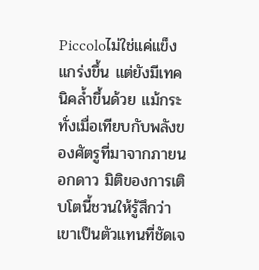Piccoloไม่ใช่แค่แข็งแกร่งขึ้น แต่ยังมีเทคนิคล้ำขึ้นด้วย แม้กระทั่งเมื่อเทียบกับพลังของศัตรูที่มาจากภายนอกดาว มิติของการเติบโตนี้ชวนให้รู้สึกว่าเขาเป็นตัวแทนที่ชัดเจ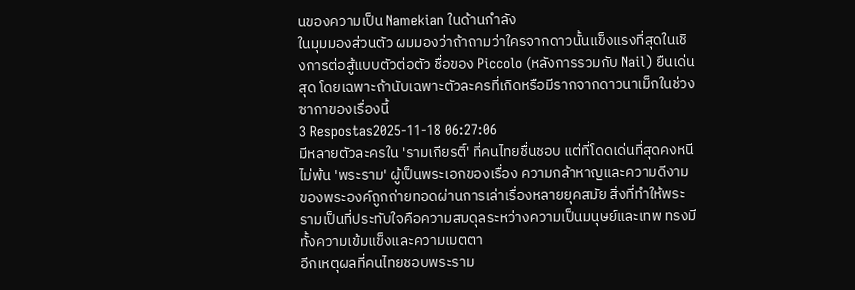นของความเป็น Namekian ในด้านกำลัง
ในมุมมองส่วนตัว ผมมองว่าถ้าถามว่าใครจากดาวนั้นแข็งแรงที่สุดในเชิงการต่อสู้แบบตัวต่อตัว ชื่อของ Piccolo (หลังการรวมกับ Nail) ยืนเด่นสุด โดยเฉพาะถ้านับเฉพาะตัวละครที่เกิดหรือมีรากจากดาวนาเม็กในช่วงซากาของเรื่องนี้
3 Respostas2025-11-18 06:27:06
มีหลายตัวละครใน 'รามเกียรติ์' ที่คนไทยชื่นชอบ แต่ที่โดดเด่นที่สุดคงหนีไม่พ้น 'พระราม' ผู้เป็นพระเอกของเรื่อง ความกล้าหาญและความดีงามของพระองค์ถูกถ่ายทอดผ่านการเล่าเรื่องหลายยุคสมัย สิ่งที่ทำให้พระรามเป็นที่ประทับใจคือความสมดุลระหว่างความเป็นมนุษย์และเทพ ทรงมีทั้งความเข้มแข็งและความเมตตา
อีกเหตุผลที่คนไทยชอบพระราม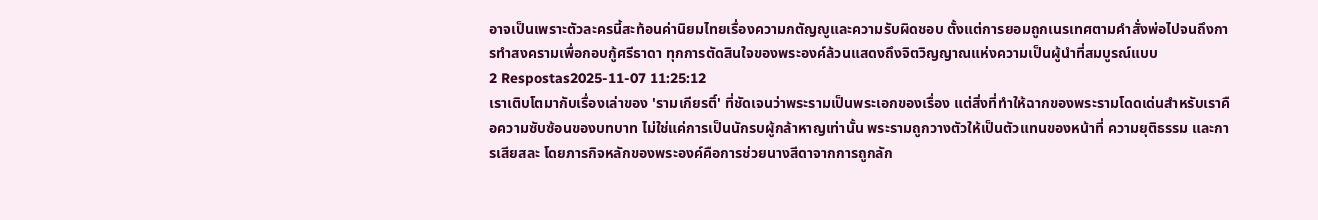อาจเป็นเพราะตัวละครนี้สะท้อนค่านิยมไทยเรื่องความกตัญญูและความรับผิดชอบ ตั้งแต่การยอมถูกเนรเทศตามคำสั่งพ่อไปจนถึงการทำสงครามเพื่อกอบกู้ศรีธาดา ทุกการตัดสินใจของพระองค์ล้วนแสดงถึงจิตวิญญาณแห่งความเป็นผู้นำที่สมบูรณ์แบบ
2 Respostas2025-11-07 11:25:12
เราเติบโตมากับเรื่องเล่าของ 'รามเกียรติ์' ที่ชัดเจนว่าพระรามเป็นพระเอกของเรื่อง แต่สิ่งที่ทำให้ฉากของพระรามโดดเด่นสำหรับเราคือความซับซ้อนของบทบาท ไม่ใช่แค่การเป็นนักรบผู้กล้าหาญเท่านั้น พระรามถูกวางตัวให้เป็นตัวแทนของหน้าที่ ความยุติธรรม และการเสียสละ โดยภารกิจหลักของพระองค์คือการช่วยนางสีดาจากการถูกลัก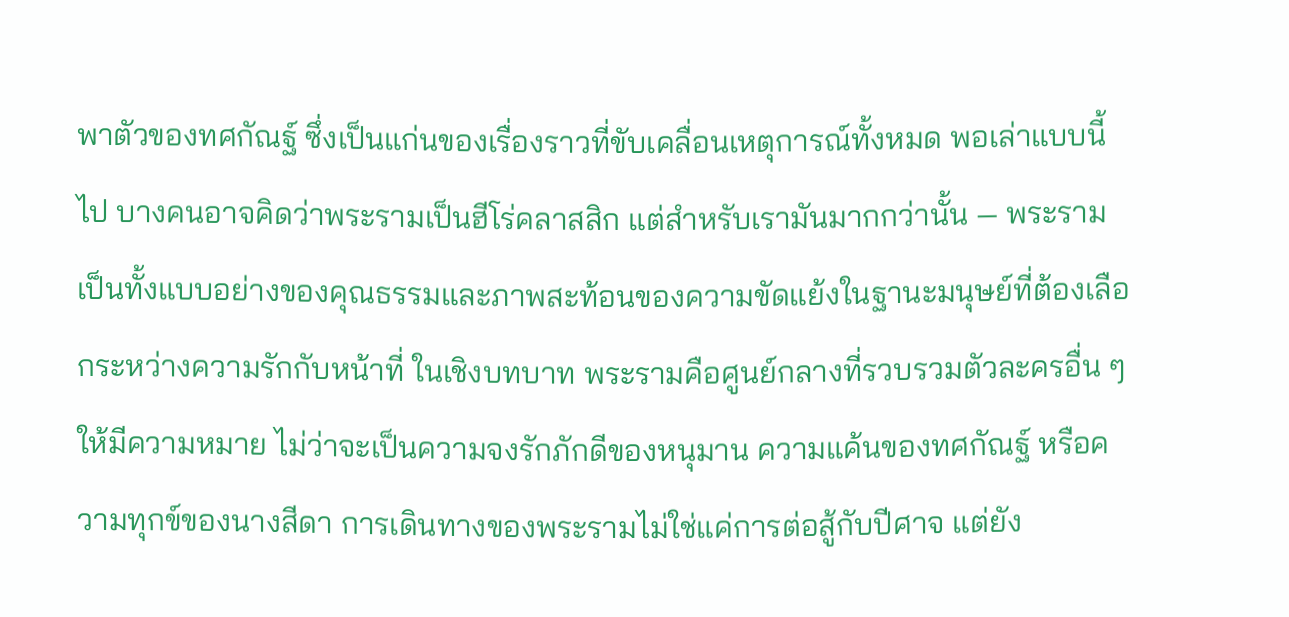พาตัวของทศกัณฐ์ ซึ่งเป็นแก่นของเรื่องราวที่ขับเคลื่อนเหตุการณ์ทั้งหมด พอเล่าแบบนี้ไป บางคนอาจคิดว่าพระรามเป็นฮีโร่คลาสสิก แต่สำหรับเรามันมากกว่านั้น — พระรามเป็นทั้งแบบอย่างของคุณธรรมและภาพสะท้อนของความขัดแย้งในฐานะมนุษย์ที่ต้องเลือกระหว่างความรักกับหน้าที่ ในเชิงบทบาท พระรามคือศูนย์กลางที่รวบรวมตัวละครอื่น ๆ ให้มีความหมาย ไม่ว่าจะเป็นความจงรักภักดีของหนุมาน ความแค้นของทศกัณฐ์ หรือความทุกข์ของนางสีดา การเดินทางของพระรามไม่ใช่แค่การต่อสู้กับปีศาจ แต่ยัง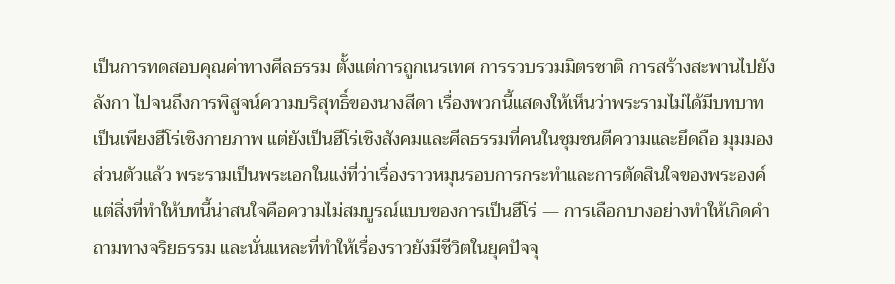เป็นการทดสอบคุณค่าทางศีลธรรม ตั้งแต่การถูกเนรเทศ การรวบรวมมิตรชาติ การสร้างสะพานไปยังลังกา ไปจนถึงการพิสูจน์ความบริสุทธิ์ของนางสีดา เรื่องพวกนี้แสดงให้เห็นว่าพระรามไม่ได้มีบทบาทเป็นเพียงฮีโร่เชิงกายภาพ แต่ยังเป็นฮีโร่เชิงสังคมและศีลธรรมที่คนในชุมชนตีความและยึดถือ มุมมองส่วนตัวแล้ว พระรามเป็นพระเอกในแง่ที่ว่าเรื่องราวหมุนรอบการกระทำและการตัดสินใจของพระองค์ แต่สิ่งที่ทำให้บทนี้น่าสนใจคือความไม่สมบูรณ์แบบของการเป็นฮีโร่ — การเลือกบางอย่างทำให้เกิดคำถามทางจริยธรรม และนั่นแหละที่ทำให้เรื่องราวยังมีชีวิตในยุคปัจจุ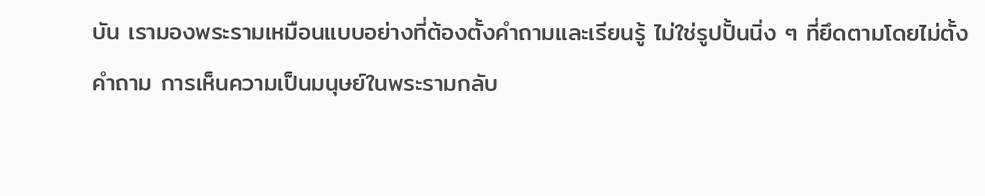บัน เรามองพระรามเหมือนแบบอย่างที่ต้องตั้งคำถามและเรียนรู้ ไม่ใช่รูปปั้นนิ่ง ๆ ที่ยึดตามโดยไม่ตั้งคำถาม การเห็นความเป็นมนุษย์ในพระรามกลับ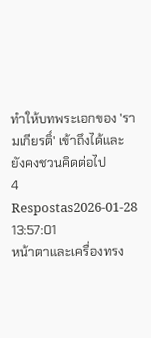ทำให้บทพระเอกของ 'รามเกียรติ์' เข้าถึงได้และยังคงชวนคิดต่อไป
4 Respostas2026-01-28 13:57:01
หน้าตาและเครื่องทรง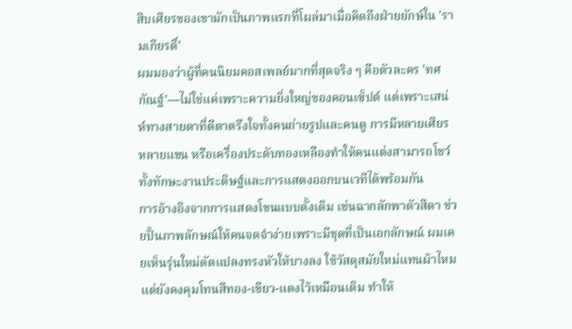สิบเศียรของเขามักเป็นภาพแรกที่โผล่มาเมื่อคิดถึงฝ่ายยักษ์ใน 'รามเกียรติ์'
ผมมองว่าผู้ที่คนนิยมคอสเพลย์มากที่สุดจริง ๆ คือตัวละคร 'ทศกัณฐ์'—ไม่ใช่แค่เพราะความยิ่งใหญ่ของคอนเซ็ปต์ แต่เพราะเสน่ห์ทางสายตาที่ตีตาตรึงใจทั้งคนถ่ายรูปและคนดู การมีหลายเศียร หลายแขน หรือเครื่องประดับทองเหลืองทำให้คนแต่งสามารถโชว์ทั้งทักษะงานประดิษฐ์และการแสดงออกบนเวทีได้พร้อมกัน
การอ้างอิงจากการแสดงโขนแบบดั้งเดิม เช่นฉากลักพาตัวสีดา ช่วยปั้นภาพลักษณ์ให้คนจดจำง่ายเพราะมีชุดที่เป็นเอกลักษณ์ ผมเคยเห็นรุ่นใหม่ดัดแปลงทรงหัวให้บางลง ใช้วัสดุสมัยใหม่แทนผ้าไหม แต่ยังคงคุมโทนสีทอง-เขียว-แดงไว้เหมือนเดิม ทำให้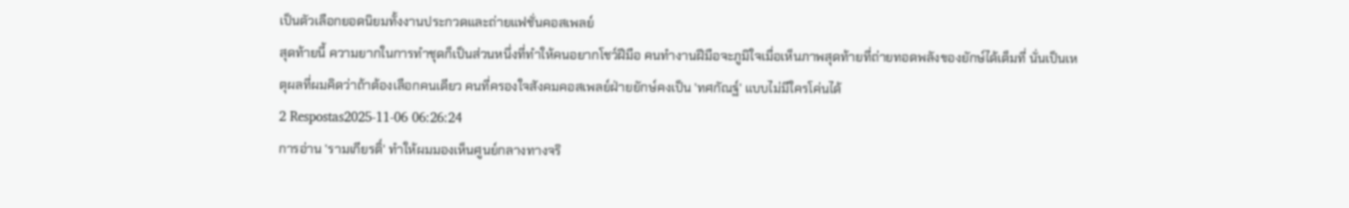เป็นตัวเลือกยอดนิยมทั้งงานประกวดและถ่ายแฟชั่นคอสเพลย์
สุดท้ายนี้ ความยากในการทำชุดก็เป็นส่วนหนึ่งที่ทำให้คนอยากโชว์ฝีมือ คนทำงานฝีมือจะภูมิใจเมื่อเห็นภาพสุดท้ายที่ถ่ายทอดพลังของยักษ์ได้เต็มที่ นั่นเป็นเหตุผลที่ผมคิดว่าถ้าต้องเลือกคนเดียว คนที่ครองใจสังคมคอสเพลย์ฝ่ายยักษ์คงเป็น 'ทศกัณฐ์' แบบไม่มีใครโค่นได้
2 Respostas2025-11-06 06:26:24
การอ่าน 'รามเกียรติ์' ทำให้ผมมองเห็นศูนย์กลางทางจริ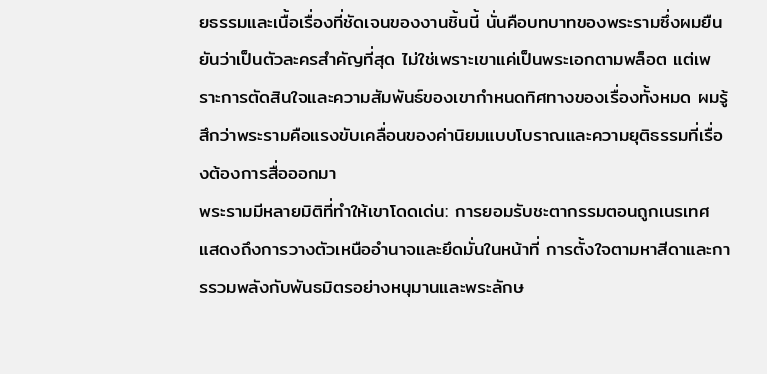ยธรรมและเนื้อเรื่องที่ชัดเจนของงานชิ้นนี้ นั่นคือบทบาทของพระรามซึ่งผมยืนยันว่าเป็นตัวละครสำคัญที่สุด ไม่ใช่เพราะเขาแค่เป็นพระเอกตามพล็อต แต่เพราะการตัดสินใจและความสัมพันธ์ของเขากำหนดทิศทางของเรื่องทั้งหมด ผมรู้สึกว่าพระรามคือแรงขับเคลื่อนของค่านิยมแบบโบราณและความยุติธรรมที่เรื่องต้องการสื่อออกมา
พระรามมีหลายมิติที่ทำให้เขาโดดเด่น: การยอมรับชะตากรรมตอนถูกเนรเทศ แสดงถึงการวางตัวเหนืออำนาจและยึดมั่นในหน้าที่ การตั้งใจตามหาสีดาและการรวมพลังกับพันธมิตรอย่างหนุมานและพระลักษ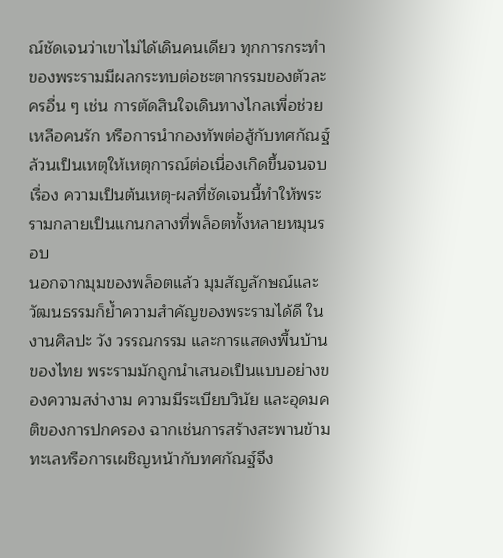ณ์ชัดเจนว่าเขาไม่ได้เดินคนเดียว ทุกการกระทำของพระรามมีผลกระทบต่อชะตากรรมของตัวละครอื่น ๆ เช่น การตัดสินใจเดินทางไกลเพื่อช่วยเหลือคนรัก หรือการนำกองทัพต่อสู้กับทศกัณฐ์ ล้วนเป็นเหตุให้เหตุการณ์ต่อเนื่องเกิดขึ้นจนจบเรื่อง ความเป็นต้นเหตุ-ผลที่ชัดเจนนี้ทำให้พระรามกลายเป็นแกนกลางที่พล็อตทั้งหลายหมุนรอบ
นอกจากมุมของพล็อตแล้ว มุมสัญลักษณ์และวัฒนธรรมก็ย้ำความสำคัญของพระรามได้ดี ในงานศิลปะ วัง วรรณกรรม และการแสดงพื้นบ้านของไทย พระรามมักถูกนำเสนอเป็นแบบอย่างของความสง่างาม ความมีระเบียบวินัย และอุดมคติของการปกครอง ฉากเช่นการสร้างสะพานข้ามทะเลหรือการเผชิญหน้ากับทศกัณฐ์จึง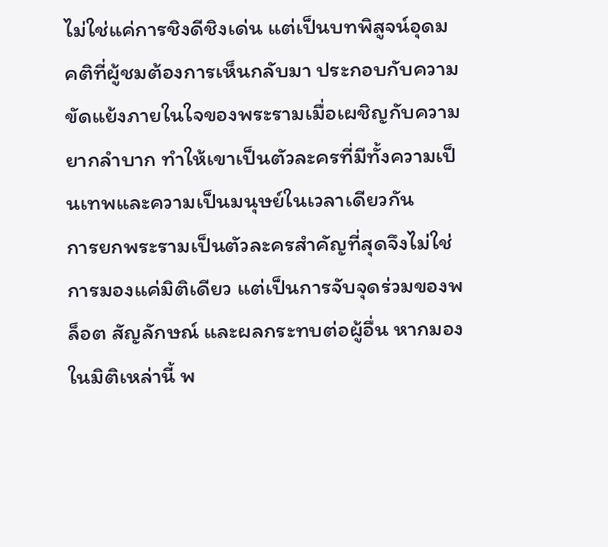ไม่ใช่แค่การชิงดีชิงเด่น แต่เป็นบทพิสูจน์อุดมคติที่ผู้ชมต้องการเห็นกลับมา ประกอบกับความขัดแย้งภายในใจของพระรามเมื่อเผชิญกับความยากลำบาก ทำให้เขาเป็นตัวละครที่มีทั้งความเป็นเทพและความเป็นมนุษย์ในเวลาเดียวกัน
การยกพระรามเป็นตัวละครสำคัญที่สุดจึงไม่ใช่การมองแค่มิติเดียว แต่เป็นการจับจุดร่วมของพล็อต สัญลักษณ์ และผลกระทบต่อผู้อื่น หากมองในมิติเหล่านี้ พ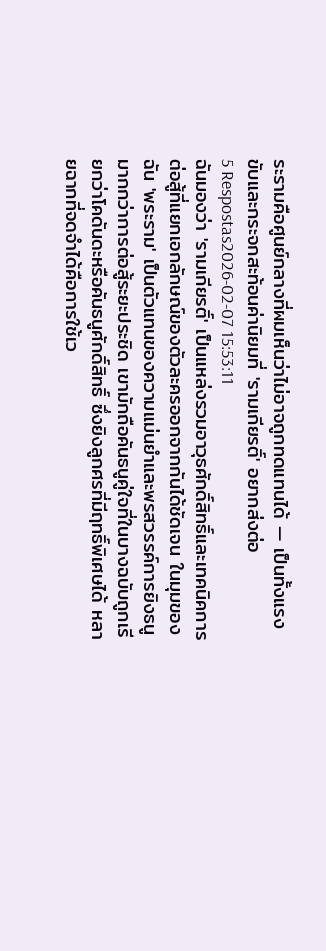ระรามคือศูนย์กลางที่ผมเห็นว่าไม่อาจถูกทดแทนได้ — เป็นทั้งแรงขับและกระจกสะท้อนค่านิยมที่ 'รามเกียรติ์' อยากส่งต่อ
5 Respostas2026-02-07 15:53:11
ฉันมองว่า 'รามเกียรติ์' เป็นแหล่งรวมอาวุธศักดิ์สิทธิ์และเทคนิคการต่อสู้ที่แยกเอกลักษณ์ของตัวละครออกจากกันได้ชัดเจน ในมุมของฉัน 'พระราม' เป็นตัวแทนของความแม่นยำและพรสวรรค์การยิงธนูมากกว่าการต่อสู้ระยะประชิด เขามักถือคันธนูคู่ใจที่ในบางฉบับถูกเรียกว่าโคดันดะหรือคันธนูศักดิ์สิทธิ์ ซึ่งยิงลูกศรที่มีฤทธิ์พิเศษได้ หลายฉากที่จดจำได้คือการใช้เว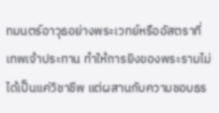ทมนตร์อาวุธอย่างพระเวทย์หรืออัสตราที่เทพเจ้าประทาน ทำให้การยิงของพระรามไม่ได้เป็นแค่วิชาชีพ แต่ผสานกับความชอบธร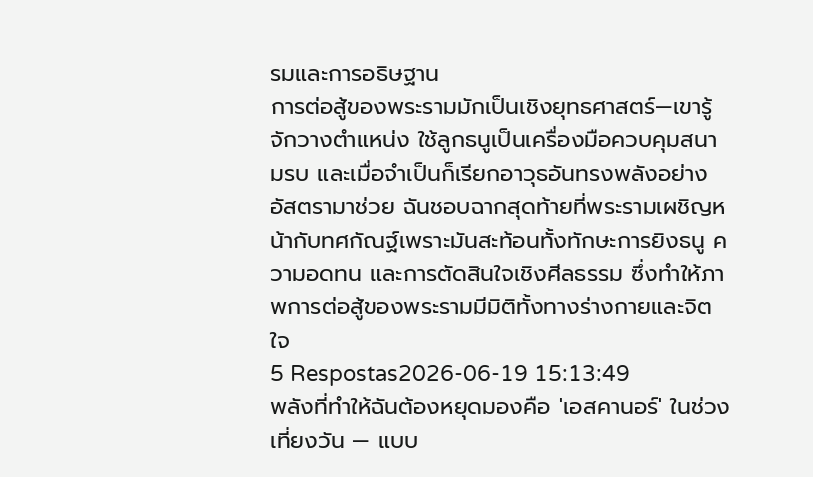รมและการอธิษฐาน
การต่อสู้ของพระรามมักเป็นเชิงยุทธศาสตร์—เขารู้จักวางตำแหน่ง ใช้ลูกธนูเป็นเครื่องมือควบคุมสนามรบ และเมื่อจำเป็นก็เรียกอาวุธอันทรงพลังอย่างอัสตรามาช่วย ฉันชอบฉากสุดท้ายที่พระรามเผชิญหน้ากับทศกัณฐ์เพราะมันสะท้อนทั้งทักษะการยิงธนู ความอดทน และการตัดสินใจเชิงศีลธรรม ซึ่งทำให้ภาพการต่อสู้ของพระรามมีมิติทั้งทางร่างกายและจิตใจ
5 Respostas2026-06-19 15:13:49
พลังที่ทำให้ฉันต้องหยุดมองคือ 'เอสคานอร์' ในช่วงเที่ยงวัน — แบบ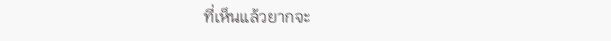ที่เห็นแล้วยากจะ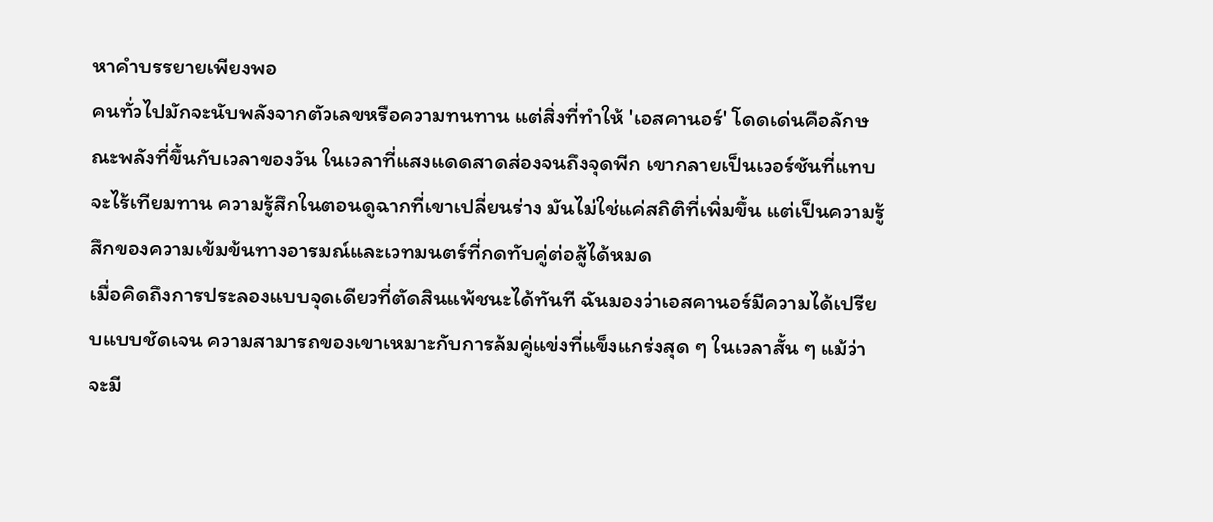หาคำบรรยายเพียงพอ
คนทั่วไปมักจะนับพลังจากตัวเลขหรือความทนทาน แต่สิ่งที่ทำให้ 'เอสคานอร์' โดดเด่นคือลักษณะพลังที่ขึ้นกับเวลาของวัน ในเวลาที่แสงแดดสาดส่องจนถึงจุดพีก เขากลายเป็นเวอร์ชันที่แทบจะไร้เทียมทาน ความรู้สึกในตอนดูฉากที่เขาเปลี่ยนร่าง มันไม่ใช่แค่สถิติที่เพิ่มขึ้น แต่เป็นความรู้สึกของความเข้มข้นทางอารมณ์และเวทมนตร์ที่กดทับคู่ต่อสู้ได้หมด
เมื่อคิดถึงการประลองแบบจุดเดียวที่ตัดสินแพ้ชนะได้ทันที ฉันมองว่าเอสคานอร์มีความได้เปรียบแบบชัดเจน ความสามารถของเขาเหมาะกับการล้มคู่แข่งที่แข็งแกร่งสุด ๆ ในเวลาสั้น ๆ แม้ว่าจะมี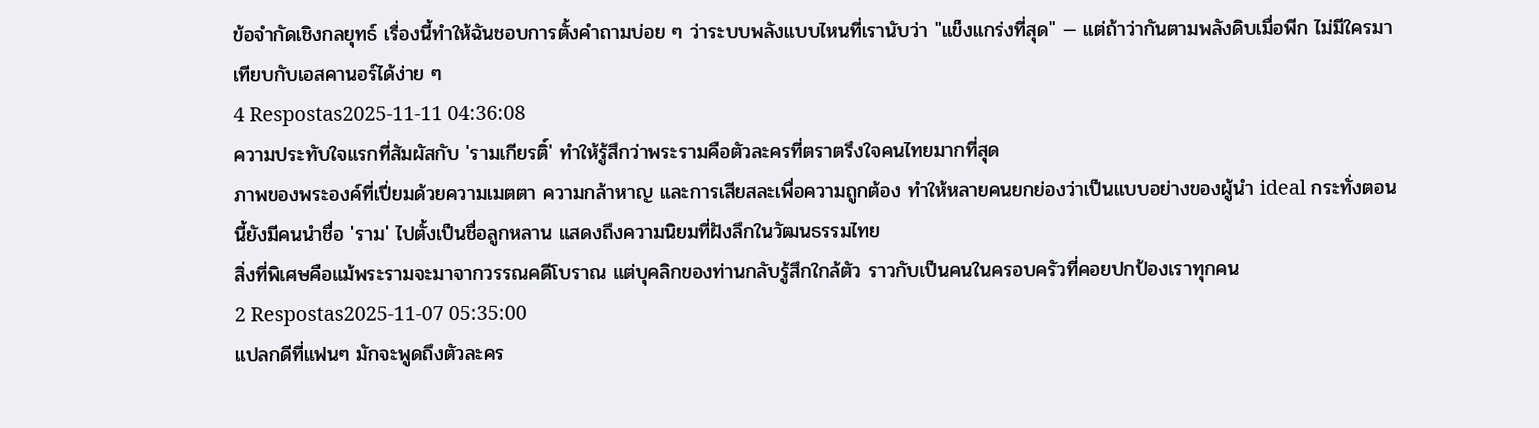ข้อจำกัดเชิงกลยุทธ์ เรื่องนี้ทำให้ฉันชอบการตั้งคำถามบ่อย ๆ ว่าระบบพลังแบบไหนที่เรานับว่า "แข็งแกร่งที่สุด" — แต่ถ้าว่ากันตามพลังดิบเมื่อพีก ไม่มีใครมาเทียบกับเอสคานอร์ได้ง่าย ๆ
4 Respostas2025-11-11 04:36:08
ความประทับใจแรกที่สัมผัสกับ 'รามเกียรติ์' ทำให้รู้สึกว่าพระรามคือตัวละครที่ตราตรึงใจคนไทยมากที่สุด
ภาพของพระองค์ที่เปี่ยมด้วยความเมตตา ความกล้าหาญ และการเสียสละเพื่อความถูกต้อง ทำให้หลายคนยกย่องว่าเป็นแบบอย่างของผู้นำ ideal กระทั่งตอนนี้ยังมีคนนำชื่อ 'ราม' ไปตั้งเป็นชื่อลูกหลาน แสดงถึงความนิยมที่ฝังลึกในวัฒนธรรมไทย
สิ่งที่พิเศษคือแม้พระรามจะมาจากวรรณคดีโบราณ แต่บุคลิกของท่านกลับรู้สึกใกล้ตัว ราวกับเป็นคนในครอบครัวที่คอยปกป้องเราทุกคน
2 Respostas2025-11-07 05:35:00
แปลกดีที่แฟนๆ มักจะพูดถึงตัวละคร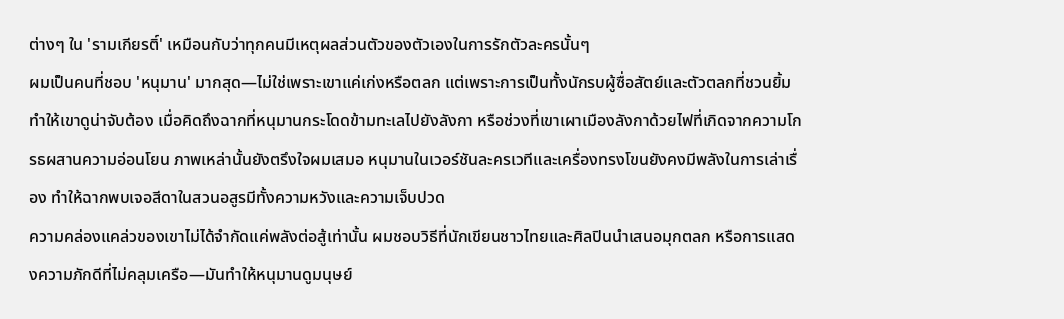ต่างๆ ใน 'รามเกียรติ์' เหมือนกับว่าทุกคนมีเหตุผลส่วนตัวของตัวเองในการรักตัวละครนั้นๆ
ผมเป็นคนที่ชอบ 'หนุมาน' มากสุด—ไม่ใช่เพราะเขาแค่เก่งหรือตลก แต่เพราะการเป็นทั้งนักรบผู้ซื่อสัตย์และตัวตลกที่ชวนยิ้มทำให้เขาดูน่าจับต้อง เมื่อคิดถึงฉากที่หนุมานกระโดดข้ามทะเลไปยังลังกา หรือช่วงที่เขาเผาเมืองลังกาด้วยไฟที่เกิดจากความโกรธผสานความอ่อนโยน ภาพเหล่านั้นยังตรึงใจผมเสมอ หนุมานในเวอร์ชันละครเวทีและเครื่องทรงโขนยังคงมีพลังในการเล่าเรื่อง ทำให้ฉากพบเจอสีดาในสวนอสูรมีทั้งความหวังและความเจ็บปวด
ความคล่องแคล่วของเขาไม่ได้จำกัดแค่พลังต่อสู้เท่านั้น ผมชอบวิธีที่นักเขียนชาวไทยและศิลปินนำเสนอมุกตลก หรือการแสดงความภักดีที่ไม่คลุมเครือ—มันทำให้หนุมานดูมนุษย์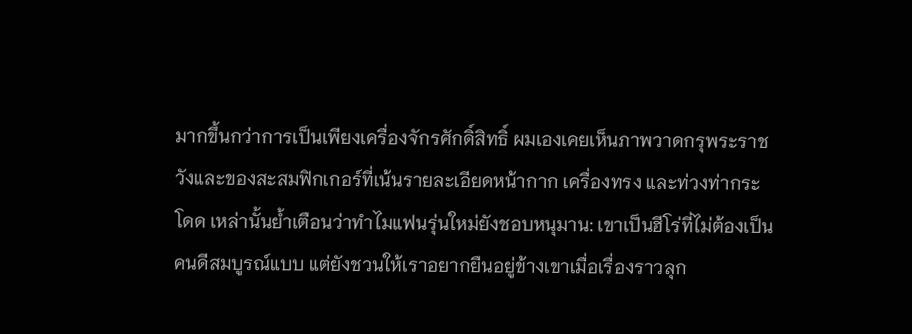มากขึ้นกว่าการเป็นเพียงเครื่องจักรศักดิ์สิทธิ์ ผมเองเคยเห็นภาพวาดกรุพระราชวังและของสะสมฟิกเกอร์ที่เน้นรายละเอียดหน้ากาก เครื่องทรง และท่วงท่ากระโดด เหล่านั้นย้ำเตือนว่าทำไมแฟนรุ่นใหม่ยังชอบหนุมาน: เขาเป็นฮีโร่ที่ไม่ต้องเป็นคนดีสมบูรณ์แบบ แต่ยังชวนให้เราอยากยืนอยู่ข้างเขาเมื่อเรื่องราวลุก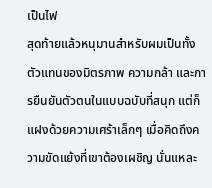เป็นไฟ
สุดท้ายแล้วหนุมานสำหรับผมเป็นทั้งตัวแทนของมิตรภาพ ความกล้า และการยืนยันตัวตนในแบบฉบับที่สนุก แต่ก็แฝงด้วยความเศร้าเล็กๆ เมื่อคิดถึงความขัดแย้งที่เขาต้องเผชิญ นั่นแหละ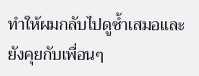ทำให้ผมกลับไปดูซ้ำเสมอและยังคุยกับเพื่อนๆ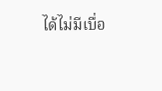ได้ไม่มีเบื่อ